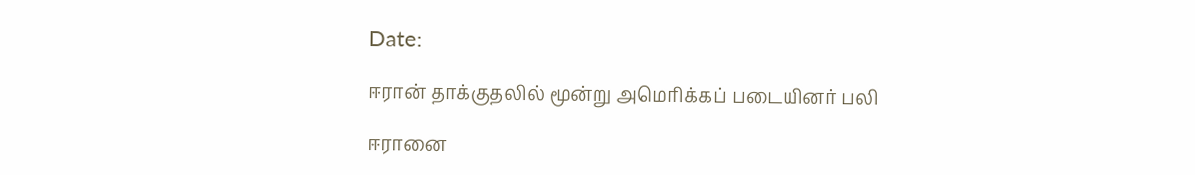Date:

ஈரான் தாக்குதலில் மூன்று அமெரிக்கப் படையினர் பலி

ஈரானை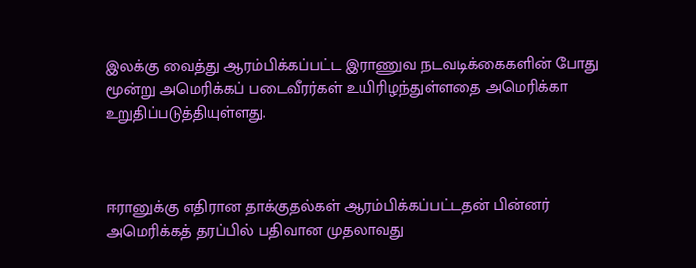இலக்கு வைத்து ஆரம்பிக்கப்பட்ட இராணுவ நடவடிக்கைகளின் போது மூன்று அமெரிக்கப் படைவீரர்கள் உயிரிழந்துள்ளதை அமெரிக்கா உறுதிப்படுத்தியுள்ளது.



ஈரானுக்கு எதிரான தாக்குதல்கள் ஆரம்பிக்கப்பட்டதன் பின்னர் அமெரிக்கத் தரப்பில் பதிவான முதலாவது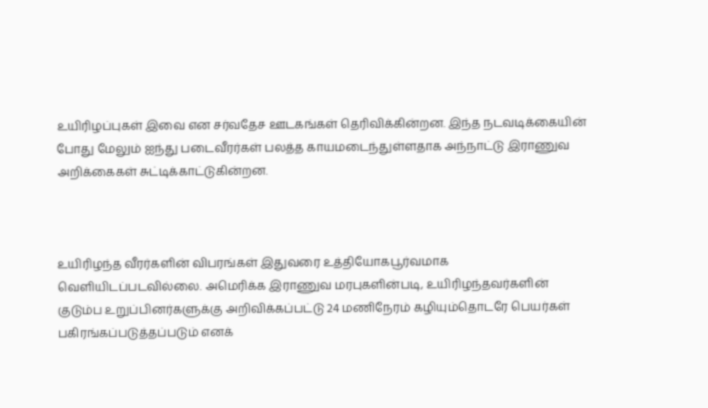உயிரிழப்புகள் இவை என சர்வதேச ஊடகங்கள் தெரிவிக்கின்றன. இந்த நடவடிக்கையின் போது மேலும் ஐந்து படைவீரர்கள் பலத்த காயமடைந்துள்ளதாக அந்நாட்டு இராணுவ அறிக்கைகள் சுட்டிக்காட்டுகின்றன.



உயிரிழந்த வீரர்களின் விபரங்கள் இதுவரை உத்தியோகபூர்வமாக வெளியிடப்படவில்லை. அமெரிக்க இராணுவ மரபுகளின்படி, உயிரிழந்தவர்களின் குடும்ப உறுப்பினர்களுக்கு அறிவிக்கப்பட்டு 24 மணிநேரம் கழியும்தொடரே பெயர்கள் பகிரங்கப்படுத்தப்படும் எனக்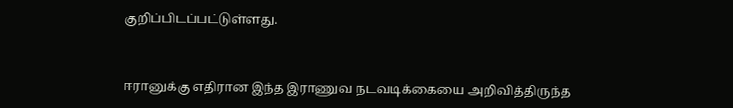குறிப்பிடப்பட்டுள்ளது.



ஈரானுக்கு எதிரான இந்த இராணுவ நடவடிக்கையை அறிவித்திருந்த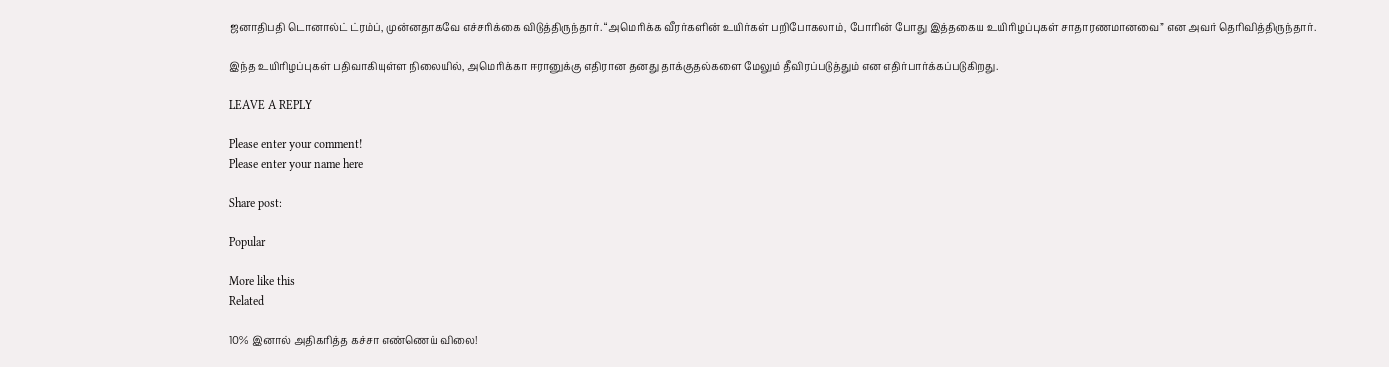ஜனாதிபதி டொனால்ட் ட்ரம்ப், முன்னதாகவே எச்சரிக்கை விடுத்திருந்தார். “அமெரிக்க வீரர்களின் உயிர்கள் பறிபோகலாம், போரின் போது இத்தகைய உயிரிழப்புகள் சாதாரணமானவை” என அவர் தெரிவித்திருந்தார்.

இந்த உயிரிழப்புகள் பதிவாகியுள்ள நிலையில், அமெரிக்கா ஈரானுக்கு எதிரான தனது தாக்குதல்களை மேலும் தீவிரப்படுத்தும் என எதிர்பார்க்கப்படுகிறது.

LEAVE A REPLY

Please enter your comment!
Please enter your name here

Share post:

Popular

More like this
Related

10% இனால் அதிகரித்த கச்சா எண்ணெய் விலை!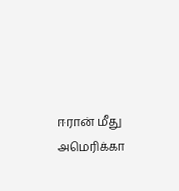ஈரான் மீது அமெரிக்கா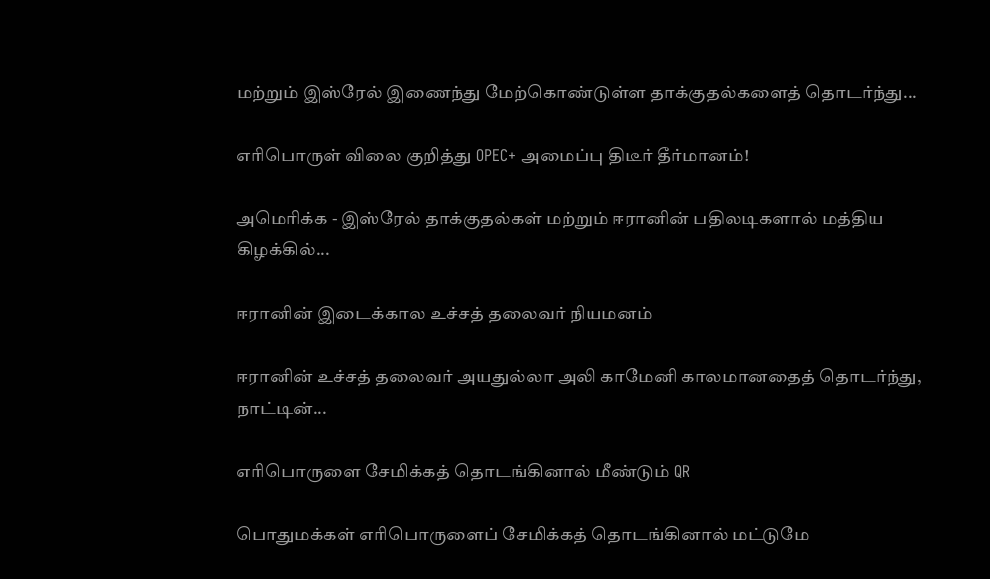மற்றும் இஸ்ரேல் இணைந்து மேற்கொண்டுள்ள தாக்குதல்களைத் தொடர்ந்து...

எரிபொருள் விலை குறித்து OPEC+ அமைப்பு திடீர் தீர்மானம்!

அமெரிக்க - இஸ்ரேல் தாக்குதல்கள் மற்றும் ஈரானின் பதிலடிகளால் மத்திய கிழக்கில்...

ஈரானின் இடைக்கால உச்சத் தலைவர் நியமனம்

ஈரானின் உச்சத் தலைவர் அயதுல்லா அலி காமேனி காலமானதைத் தொடர்ந்து, நாட்டின்...

எரிபொருளை சேமிக்கத் தொடங்கினால் மீண்டும் QR

பொதுமக்கள் எரிபொருளைப் சேமிக்கத் தொடங்கினால் மட்டுமே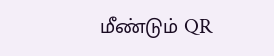மீண்டும் QR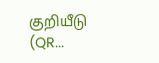குறியீடு (QR...